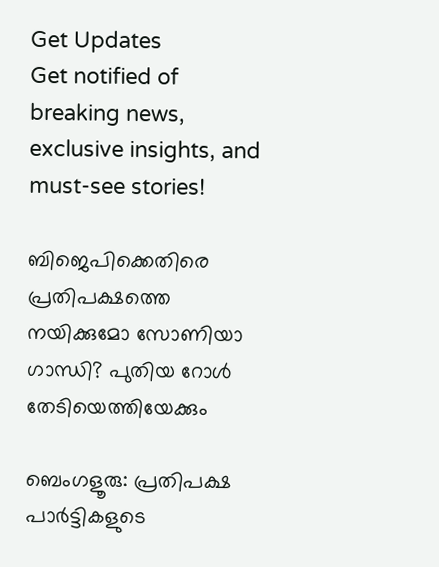Get Updates
Get notified of breaking news, exclusive insights, and must-see stories!

ബിജെപിക്കെതിരെ പ്രതിപക്ഷത്തെ നയിക്കുമോ സോണിയാ ഗാന്ധി? പുതിയ റോള്‍ തേടിയെത്തിയേക്കും

ബെംഗളൂരു: പ്രതിപക്ഷ പാര്‍ട്ടികളുടെ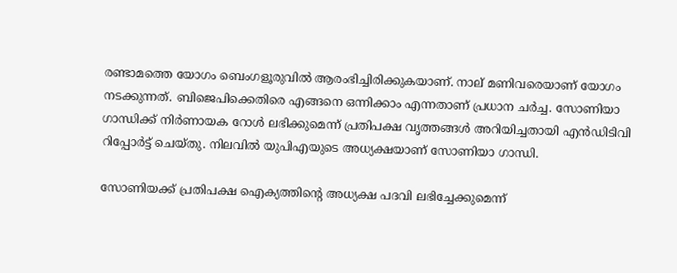രണ്ടാമത്തെ യോഗം ബെംഗളൂരുവില്‍ ആരംഭിച്ചിരിക്കുകയാണ്. നാല് മണിവരെയാണ് യോഗം നടക്കുന്നത്. ബിജെപിക്കെതിരെ എങ്ങനെ ഒന്നിക്കാം എന്നതാണ് പ്രധാന ചര്‍ച്ച. സോണിയാ ഗാന്ധിക്ക് നിര്‍ണായക റോള്‍ ലഭിക്കുമെന്ന് പ്രതിപക്ഷ വൃത്തങ്ങള്‍ അറിയിച്ചതായി എന്‍ഡിടിവി റിപ്പോര്‍ട്ട് ചെയ്തു. നിലവില്‍ യുപിഎയുടെ അധ്യക്ഷയാണ് സോണിയാ ഗാന്ധി.

സോണിയക്ക് പ്രതിപക്ഷ ഐക്യത്തിന്റെ അധ്യക്ഷ പദവി ലഭിച്ചേക്കുമെന്ന്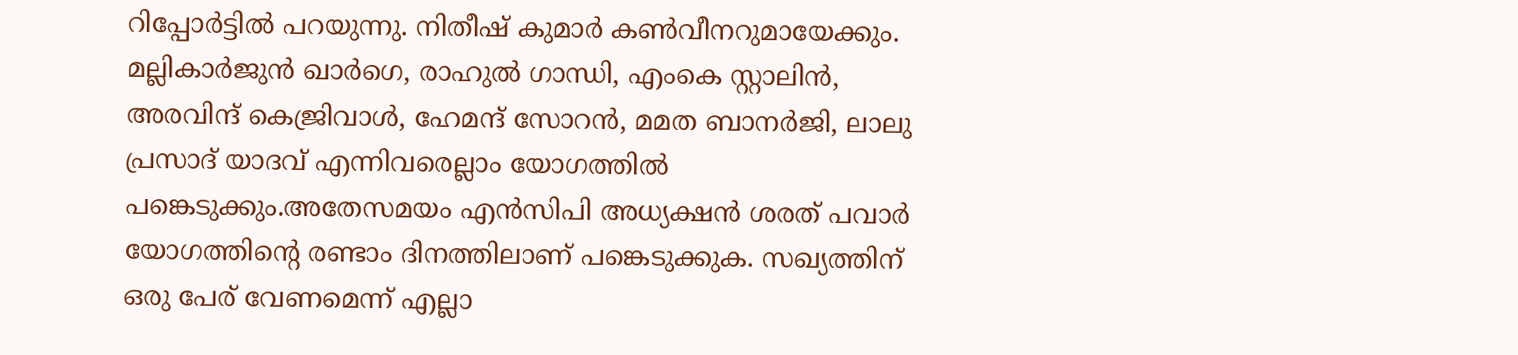റിപ്പോര്‍ട്ടില്‍ പറയുന്നു. നിതീഷ് കുമാര്‍ കണ്‍വീനറുമായേക്കും. മല്ലികാര്‍ജുന്‍ ഖാര്‍ഗെ, രാഹുല്‍ ഗാന്ധി, എംകെ സ്റ്റാലിന്‍, അരവിന്ദ് കെജ്രിവാള്‍, ഹേമന്ദ് സോറന്‍, മമത ബാനര്‍ജി, ലാലു പ്രസാദ് യാദവ് എന്നിവരെല്ലാം യോഗത്തില്‍ പങ്കെടുക്കും.അതേസമയം എന്‍സിപി അധ്യക്ഷന്‍ ശരത് പവാര്‍ യോഗത്തിന്റെ രണ്ടാം ദിനത്തിലാണ് പങ്കെടുക്കുക. സഖ്യത്തിന് ഒരു പേര് വേണമെന്ന് എല്ലാ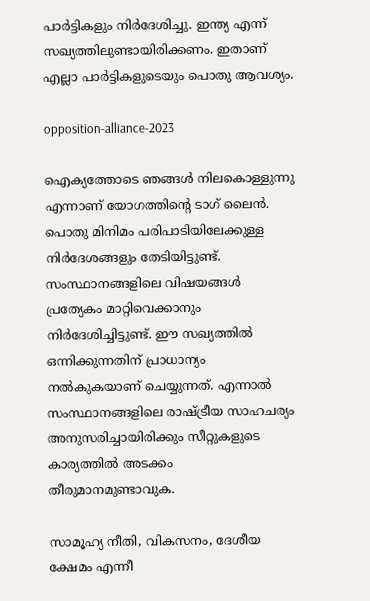പാര്‍ട്ടികളും നിര്‍ദേശിച്ചു. ഇന്ത്യ എന്ന് സഖ്യത്തിലുണ്ടായിരിക്കണം. ഇതാണ് എല്ലാ പാര്‍ട്ടികളുടെയും പൊതു ആവശ്യം.

opposition-alliance-2023

ഐക്യത്തോടെ ഞങ്ങള്‍ നിലകൊള്ളുന്നു എന്നാണ് യോഗത്തിന്റെ ടാഗ് ലൈന്‍. പൊതു മിനിമം പരിപാടിയിലേക്കുള്ള നിര്‍ദേശങ്ങളും തേടിയിട്ടുണ്ട്. സംസ്ഥാനങ്ങളിലെ വിഷയങ്ങള്‍ പ്രത്യേകം മാറ്റിവെക്കാനും നിര്‍ദേശിച്ചിട്ടുണ്ട്. ഈ സഖ്യത്തില്‍ ഒന്നിക്കുന്നതിന് പ്രാധാന്യം നല്‍കുകയാണ് ചെയ്യുന്നത്. എന്നാല്‍ സംസ്ഥാനങ്ങളിലെ രാഷ്ട്രീയ സാഹചര്യം അനുസരിച്ചായിരിക്കും സീറ്റുകളുടെ കാര്യത്തില്‍ അടക്കം തീരുമാനമുണ്ടാവുക.

സാമൂഹ്യ നീതി, വികസനം, ദേശീയ ക്ഷേമം എന്നീ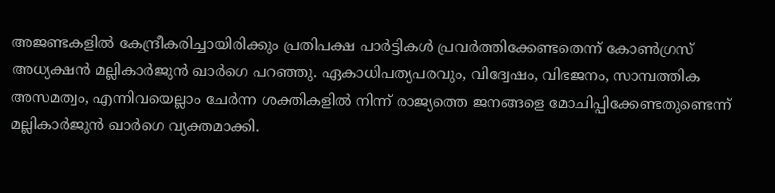അജണ്ടകളില്‍ കേന്ദ്രീകരിച്ചായിരിക്കും പ്രതിപക്ഷ പാര്‍ട്ടികള്‍ പ്രവര്‍ത്തിക്കേണ്ടതെന്ന് കോണ്‍ഗ്രസ് അധ്യക്ഷന്‍ മല്ലികാര്‍ജുന്‍ ഖാര്‍ഗെ പറഞ്ഞു. ഏകാധിപത്യപരവും, വിദ്വേഷം, വിഭജനം, സാമ്പത്തിക അസമത്വം, എന്നിവയെല്ലാം ചേര്‍ന്ന ശക്തികളില്‍ നിന്ന് രാജ്യത്തെ ജനങ്ങളെ മോചിപ്പിക്കേണ്ടതുണ്ടെന്ന് മല്ലികാര്‍ജുന്‍ ഖാര്‍ഗെ വ്യക്തമാക്കി.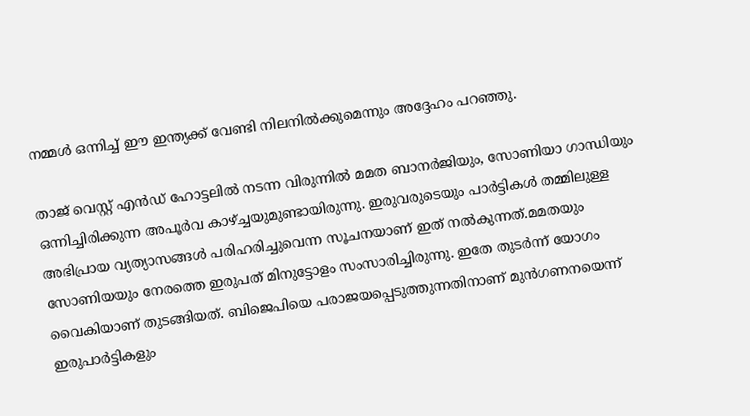നമ്മള്‍ ഒന്നിച്ച് ഈ ഇന്ത്യക്ക് വേണ്ടി നിലനില്‍ക്കുമെന്നും അദ്ദേഹം പറഞ്ഞു.

താജ് വെസ്റ്റ് എന്‍ഡ് ഹോട്ടലില്‍ നടന്ന വിരുന്നില്‍ മമത ബാനര്‍ജിയും, സോണിയാ ഗാന്ധിയും ഒന്നിച്ചിരിക്കുന്ന അപൂര്‍വ കാഴ്ച്ചയുമുണ്ടായിരുന്നു. ഇരുവരുടെയും പാര്‍ട്ടികള്‍ തമ്മിലുള്ള അഭിപ്രായ വ്യത്യാസങ്ങള്‍ പരിഹരിച്ചുവെന്ന സൂചനയാണ് ഇത് നല്‍കുന്നത്.മമതയും സോണിയയും നേരത്തെ ഇരുപത് മിനുട്ടോളം സംസാരിച്ചിരുന്നു. ഇതേ തുടര്‍ന്ന് യോഗം വൈകിയാണ് തുടങ്ങിയത്. ബിജെപിയെ പരാജയപ്പെടുത്തുന്നതിനാണ് മുന്‍ഗണനയെന്ന് ഇരുപാര്‍ട്ടികളും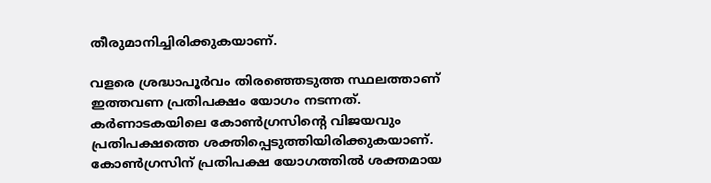തീരുമാനിച്ചിരിക്കുകയാണ്.

വളരെ ശ്രദ്ധാപൂര്‍വം തിരഞ്ഞെടുത്ത സ്ഥലത്താണ് ഇത്തവണ പ്രതിപക്ഷം യോഗം നടന്നത്. കര്‍ണാടകയിലെ കോണ്‍ഗ്രസിന്റെ വിജയവും പ്രതിപക്ഷത്തെ ശക്തിപ്പെടുത്തിയിരിക്കുകയാണ്. കോണ്‍ഗ്രസിന് പ്രതിപക്ഷ യോഗത്തില്‍ ശക്തമായ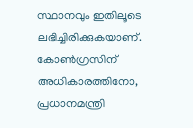സ്ഥാനവും ഇതിലൂടെ ലഭിച്ചിരിക്കുകയാണ്. കോണ്‍ഗ്രസിന് അധികാരത്തിനോ, പ്രധാനമന്ത്രി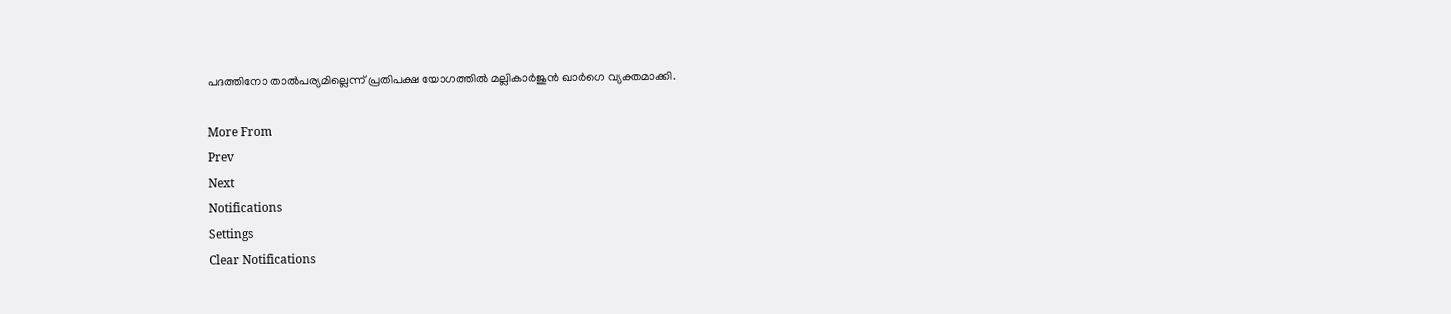പദത്തിനോ താല്‍പര്യമില്ലെന്ന് പ്രതിപക്ഷ യോഗത്തില്‍ മല്ലികാര്‍ജുന്‍ ഖാര്‍ഗെ വ്യക്തമാക്കി.

More From
Prev
Next
Notifications
Settings
Clear Notifications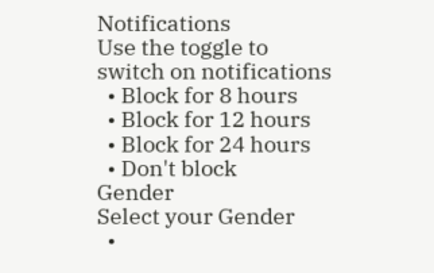Notifications
Use the toggle to switch on notifications
  • Block for 8 hours
  • Block for 12 hours
  • Block for 24 hours
  • Don't block
Gender
Select your Gender
  •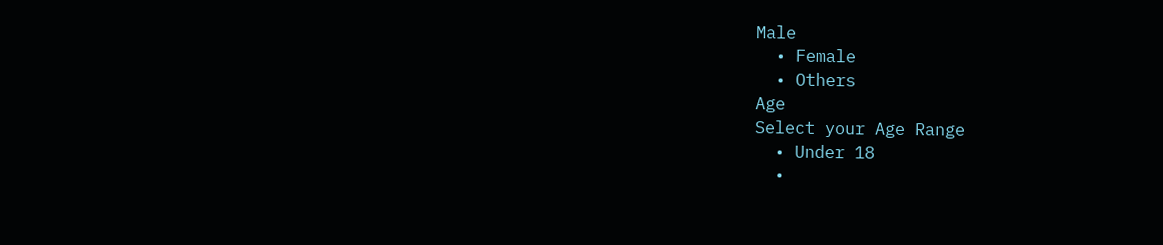Male
  • Female
  • Others
Age
Select your Age Range
  • Under 18
  •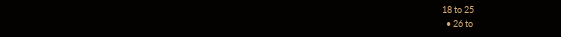18 to 25
  • 26 to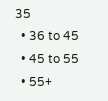35
  • 36 to 45
  • 45 to 55
  • 55+